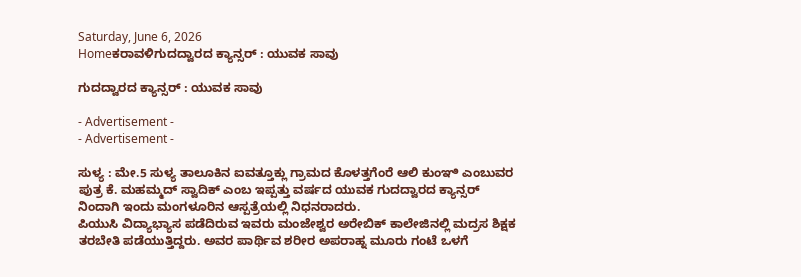Saturday, June 6, 2026
Homeಕರಾವಳಿಗುದದ್ವಾರದ ಕ್ಯಾನ್ಸರ್ : ಯುವಕ ಸಾವು

ಗುದದ್ವಾರದ ಕ್ಯಾನ್ಸರ್ : ಯುವಕ ಸಾವು

- Advertisement -
- Advertisement -

ಸುಳ್ಯ : ಮೇ.5 ಸುಳ್ಯ ತಾಲೂಕಿನ ಐವತ್ತೂಕ್ಲು ಗ್ರಾಮದ ಕೊಳತ್ತಗೆಂರೆ ಆಲಿ ಕುಂಞಿ ಎಂಬುವರ ಪುತ್ರ ಕೆ. ಮಹಮ್ಮದ್ ಸ್ವಾದಿಕ್ ಎಂಬ ಇಪ್ಪತ್ತು ವರ್ಷದ ಯುವಕ ಗುದದ್ವಾರದ ಕ್ಯಾನ್ಸರ್ ನಿಂದಾಗಿ ಇಂದು ಮಂಗಳೂರಿನ ಆಸ್ಪತ್ರೆಯಲ್ಲಿ ನಿಧನರಾದರು.
ಪಿಯುಸಿ ವಿದ್ಯಾಭ್ಯಾಸ ಪಡೆದಿರುವ ಇವರು ಮಂಜೇಶ್ವರ ಅರೇಬಿಕ್ ಕಾಲೇಜಿನಲ್ಲಿ ಮದ್ರಸ ಶಿಕ್ಷಕ ತರಬೇತಿ ಪಡೆಯುತ್ತಿದ್ದರು. ಅವರ ಪಾರ್ಥಿವ ಶರೀರ ಅಪರಾಹ್ನ ಮೂರು ಗಂಟೆ ಒಳಗೆ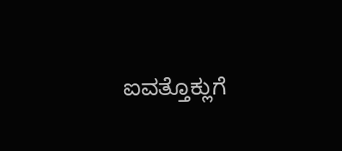ಐವತ್ತೊಕ್ಲುಗೆ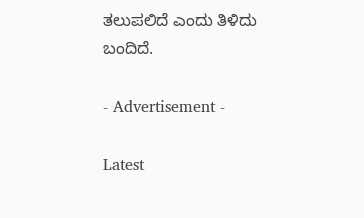ತಲುಪಲಿದೆ ಎಂದು ತಿಳಿದು ಬಂದಿದೆ.

- Advertisement -

Latest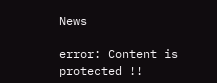News

error: Content is protected !!